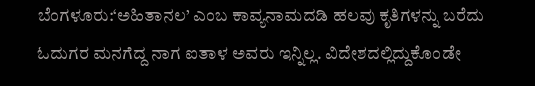ಬೆಂಗಳೂರು:‘ಅಹಿತಾನಲ’ ಎಂಬ ಕಾವ್ಯನಾಮದಡಿ ಹಲವು ಕೃತಿಗಳನ್ನು ಬರೆದು ಓದುಗರ ಮನಗೆದ್ದ ನಾಗ ಐತಾಳ ಅವರು ಇನ್ನಿಲ್ಲ. ವಿದೇಶದಲ್ಲಿದ್ದುಕೊಂಡೇ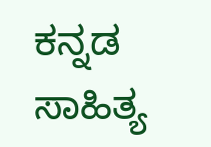ಕನ್ನಡ ಸಾಹಿತ್ಯ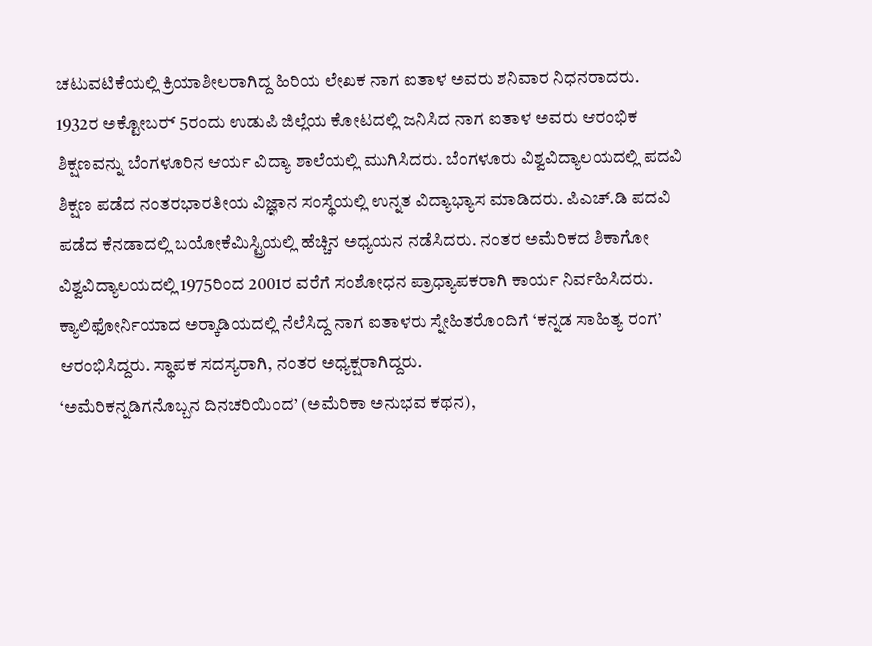ಚಟುವಟಿಕೆಯಲ್ಲಿ ಕ್ರಿಯಾಶೀಲರಾಗಿದ್ದ ಹಿರಿಯ ಲೇಖಕ ನಾಗ ಐತಾಳ ಅವರು ಶನಿವಾರ ನಿಧನರಾದರು.
1932ರ ಅಕ್ಟೋಬರ್‍ 5ರಂದು ಉಡುಪಿ ಜಿಲ್ಲೆಯ ಕೋಟದಲ್ಲಿ ಜನಿಸಿದ ನಾಗ ಐತಾಳ ಅವರು ಆರಂಭಿಕ ಶಿಕ್ಷಣವನ್ನು ಬೆಂಗಳೂರಿನ ಆರ್ಯ ವಿದ್ಯಾ ಶಾಲೆಯಲ್ಲಿ ಮುಗಿಸಿದರು. ಬೆಂಗಳೂರು ವಿಶ್ವವಿದ್ಯಾಲಯದಲ್ಲಿ ಪದವಿ ಶಿಕ್ಷಣ ಪಡೆದ ನಂತರಭಾರತೀಯ ವಿಜ್ಞಾನ ಸಂಸ್ಥೆಯಲ್ಲಿ ಉನ್ನತ ವಿದ್ಯಾಭ್ಯಾಸ ಮಾಡಿದರು. ಪಿಎಚ್.ಡಿ ಪದವಿ ಪಡೆದ ಕೆನಡಾದಲ್ಲಿ ಬಯೋಕೆಮಿಸ್ಟ್ರಿಯಲ್ಲಿ ಹೆಚ್ಚಿನ ಅಧ್ಯಯನ ನಡೆಸಿದರು. ನಂತರ ಅಮೆರಿಕದ ಶಿಕಾಗೋ ವಿಶ್ವವಿದ್ಯಾಲಯದಲ್ಲಿ 1975ರಿಂದ 2001ರ ವರೆಗೆ ಸಂಶೋಧನ ಪ್ರಾಧ್ಯಾಪಕರಾಗಿ ಕಾರ್ಯ ನಿರ್ವಹಿಸಿದರು.
ಕ್ಯಾಲಿಫೋರ್ನಿಯಾದ ಅರ್‍ಕಾಡಿಯದಲ್ಲಿ ನೆಲೆಸಿದ್ದ ನಾಗ ಐತಾಳರು ಸ್ನೇಹಿತರೊಂದಿಗೆ ‘ಕನ್ನಡ ಸಾಹಿತ್ಯ ರಂಗ’ ಆರಂಭಿಸಿದ್ದರು. ಸ್ಥಾಪಕ ಸದಸ್ಯರಾಗಿ, ನಂತರ ಅಧ್ಯಕ್ಷರಾಗಿದ್ದರು.
‘ಅಮೆರಿಕನ್ನಡಿಗನೊಬ್ಬನ ದಿನಚರಿಯಿಂದ’ (ಅಮೆರಿಕಾ ಅನುಭವ ಕಥನ),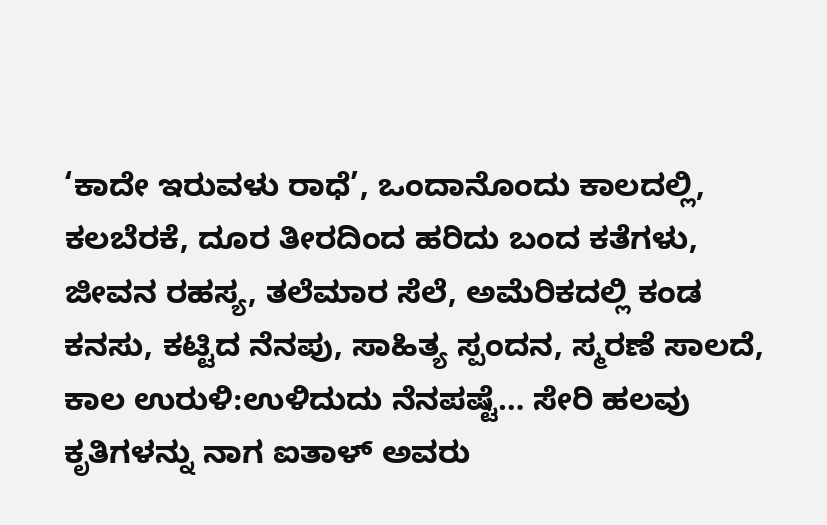‘ಕಾದೇ ಇರುವಳು ರಾಧೆ’, ಒಂದಾನೊಂದು ಕಾಲದಲ್ಲಿ, ಕಲಬೆರಕೆ, ದೂರ ತೀರದಿಂದ ಹರಿದು ಬಂದ ಕತೆಗಳು, ಜೀವನ ರಹಸ್ಯ, ತಲೆಮಾರ ಸೆಲೆ, ಅಮೆರಿಕದಲ್ಲಿ ಕಂಡ ಕನಸು, ಕಟ್ಟಿದ ನೆನಪು, ಸಾಹಿತ್ಯ ಸ್ಪಂದನ, ಸ್ಮರಣೆ ಸಾಲದೆ, ಕಾಲ ಉರುಳಿ:ಉಳಿದುದು ನೆನಪಷ್ಟೆ… ಸೇರಿ ಹಲವು ಕೃತಿಗಳನ್ನು ನಾಗ ಐತಾಳ್ ಅವರು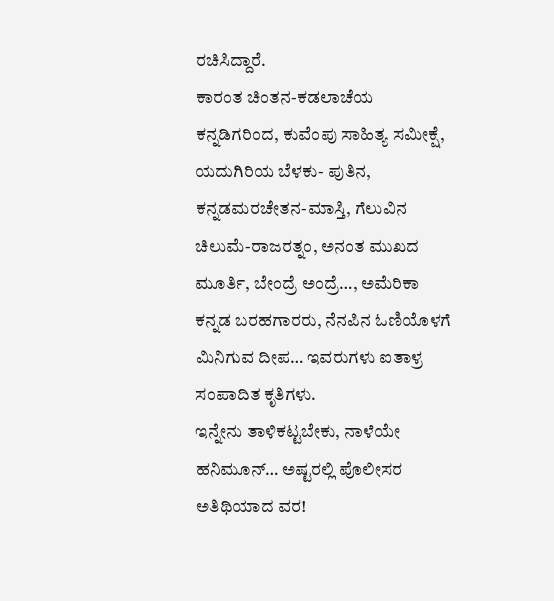ರಚಿಸಿದ್ದಾರೆ.
ಕಾರಂತ ಚಿಂತನ-ಕಡಲಾಚೆಯ ಕನ್ನಡಿಗರಿಂದ, ಕುವೆಂಪು ಸಾಹಿತ್ಯ ಸಮೀಕ್ಷೆ, ಯದುಗಿರಿಯ ಬೆಳಕು- ಪುತಿನ, ಕನ್ನಡಮರಚೇತನ-ಮಾಸ್ತಿ, ಗೆಲುವಿನ ಚಿಲುಮೆ-ರಾಜರತ್ನಂ, ಅನಂತ ಮುಖದ ಮೂರ್ತಿ, ಬೇಂದ್ರೆ ಅಂದ್ರೆ…, ಅಮೆರಿಕಾ ಕನ್ನಡ ಬರಹಗಾರರು, ನೆನಪಿನ ಓಣಿಯೊಳಗೆ ಮಿನಿಗುವ ದೀಪ… ಇವರುಗಳು ಐತಾಳ್ರ ಸಂಪಾದಿತ ಕೃತಿಗಳು.
ಇನ್ನೇನು ತಾಳಿಕಟ್ಟಬೇಕು, ನಾಳೆಯೇ ಹನಿಮೂನ್… ಅಷ್ಟರಲ್ಲಿ ಪೊಲೀಸರ ಅತಿಥಿಯಾದ ವರ!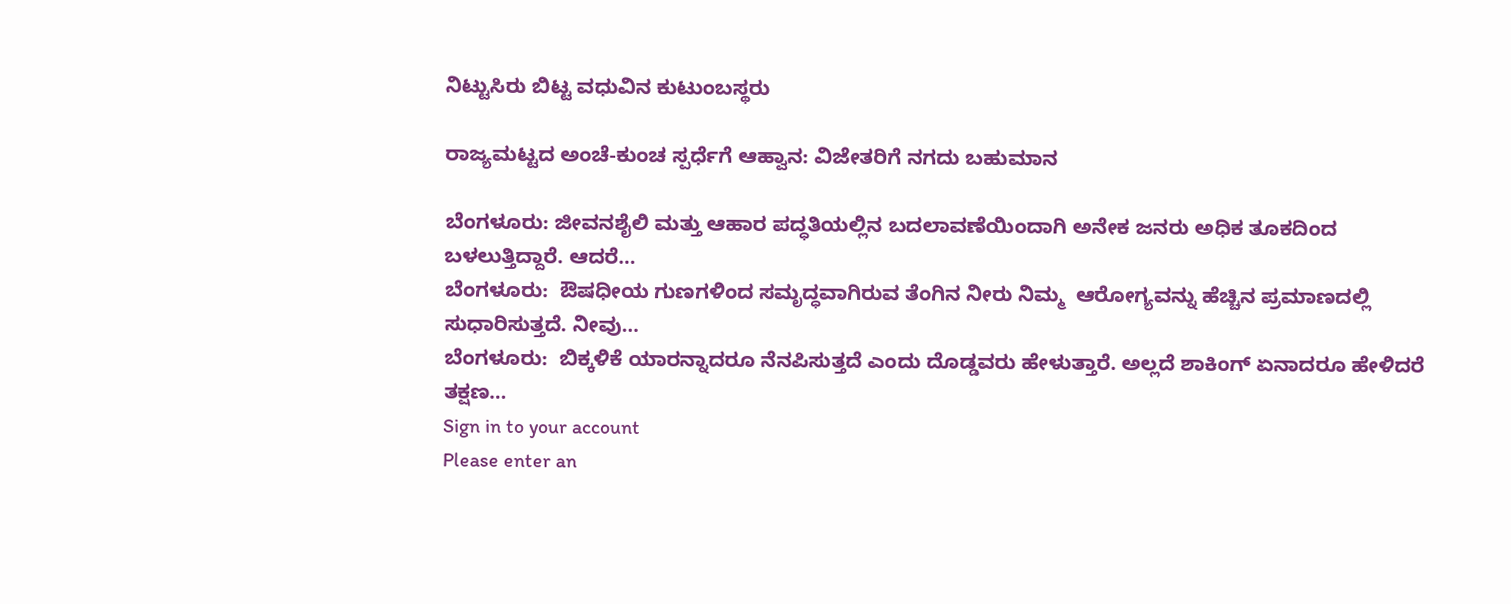ನಿಟ್ಟುಸಿರು ಬಿಟ್ಟ ವಧುವಿನ ಕುಟುಂಬಸ್ಥರು

ರಾಜ್ಯಮಟ್ಟದ ಅಂಚೆ-ಕುಂಚ ಸ್ಪರ್ಧೆಗೆ ಆಹ್ವಾನ: ವಿಜೇತರಿಗೆ ನಗದು ಬಹುಮಾನ

ಬೆಂಗಳೂರು: ಜೀವನಶೈಲಿ ಮತ್ತು ಆಹಾರ ಪದ್ಧತಿಯಲ್ಲಿನ ಬದಲಾವಣೆಯಿಂದಾಗಿ ಅನೇಕ ಜನರು ಅಧಿಕ ತೂಕದಿಂದ ಬಳಲುತ್ತಿದ್ದಾರೆ. ಆದರೆ…
ಬೆಂಗಳೂರು:  ಔಷಧೀಯ ಗುಣಗಳಿಂದ ಸಮೃದ್ಧವಾಗಿರುವ ತೆಂಗಿನ ನೀರು ನಿಮ್ಮ  ಆರೋಗ್ಯವನ್ನು ಹೆಚ್ಚಿನ ಪ್ರಮಾಣದಲ್ಲಿ ಸುಧಾರಿಸುತ್ತದೆ. ನೀವು…
ಬೆಂಗಳೂರು:  ಬಿಕ್ಕಳಿಕೆ ಯಾರನ್ನಾದರೂ ನೆನಪಿಸುತ್ತದೆ ಎಂದು ದೊಡ್ಡವರು ಹೇಳುತ್ತಾರೆ. ಅಲ್ಲದೆ ಶಾಕಿಂಗ್ ಏನಾದರೂ ಹೇಳಿದರೆ ತಕ್ಷಣ…
Sign in to your account
Please enter an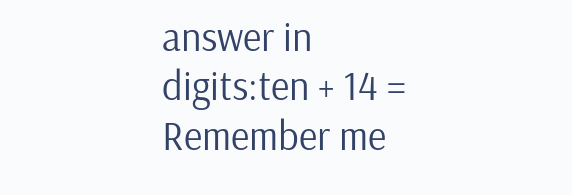answer in digits:ten + 14 =
Remember me